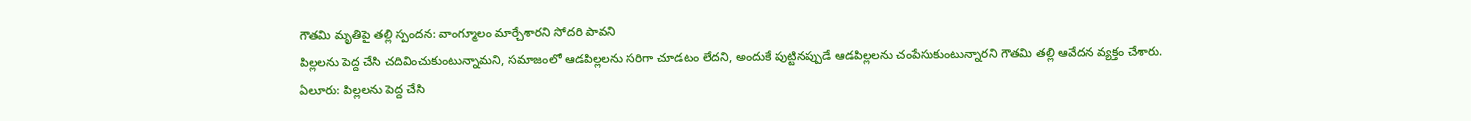గౌతమి మృతిపై తల్లి స్పందన: వాంగ్మూలం మార్చేశారని సోదరి పావని
పిల్లలను పెద్ద చేసి చదివించుకుంటున్నామని, సమాజంలో ఆడపిల్లలను సరిగా చూడటం లేదని, అందుకే పుట్టినప్పుడే ఆడపిల్లలను చంపేసుకుంటున్నారని గౌతమి తల్లి ఆవేదన వ్యక్తం చేశారు.
ఏలూరు: పిల్లలను పెద్ద చేసి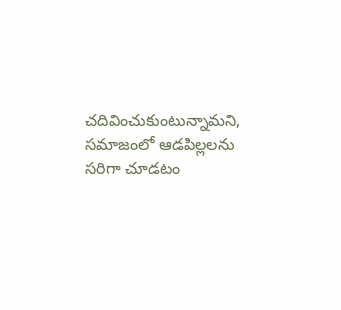చదివించుకుంటున్నామని, సమాజంలో ఆడపిల్లలను సరిగా చూడటం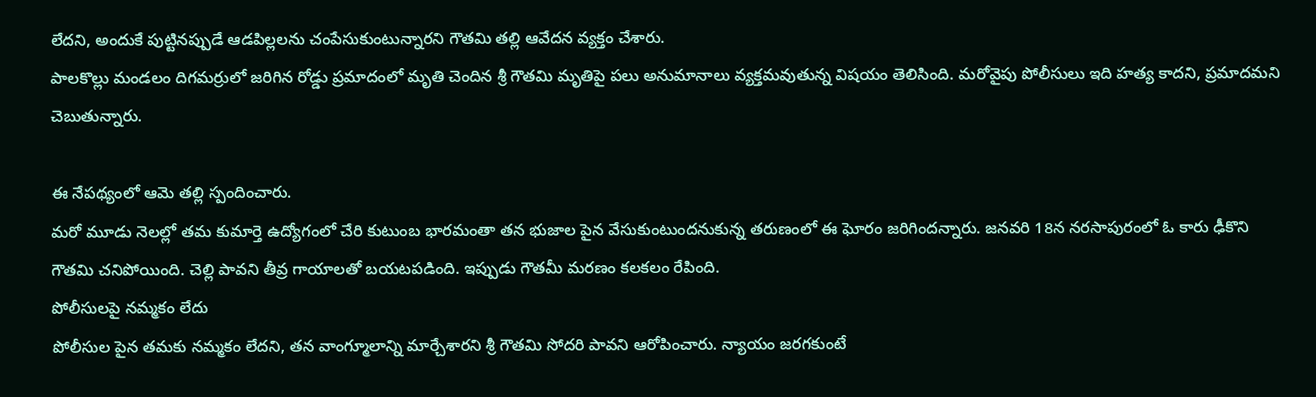లేదని, అందుకే పుట్టినప్పుడే ఆడపిల్లలను చంపేసుకుంటున్నారని గౌతమి తల్లి ఆవేదన వ్యక్తం చేశారు.
పాలకొల్లు మండలం దిగమర్రులో జరిగిన రోడ్డు ప్రమాదంలో మృతి చెందిన శ్రీ గౌతమి మృతిపై పలు అనుమానాలు వ్యక్తమవుతున్న విషయం తెలిసింది. మరోవైపు పోలీసులు ఇది హత్య కాదని, ప్రమాదమని చెబుతున్నారు.

ఈ నేపథ్యంలో ఆమె తల్లి స్పందించారు.
మరో మూడు నెలల్లో తమ కుమార్తె ఉద్యోగంలో చేరి కుటుంబ భారమంతా తన భుజాల పైన వేసుకుంటుందనుకున్న తరుణంలో ఈ ఘోరం జరిగిందన్నారు. జనవరి 18న నరసాపురంలో ఓ కారు ఢీకొని గౌతమి చనిపోయింది. చెల్లి పావని తీవ్ర గాయాలతో బయటపడింది. ఇప్పుడు గౌతమీ మరణం కలకలం రేపింది.
పోలీసులపై నమ్మకం లేదు
పోలీసుల పైన తమకు నమ్మకం లేదని, తన వాంగ్మూలాన్ని మార్చేశారని శ్రీ గౌతమి సోదరి పావని ఆరోపించారు. న్యాయం జరగకుంటే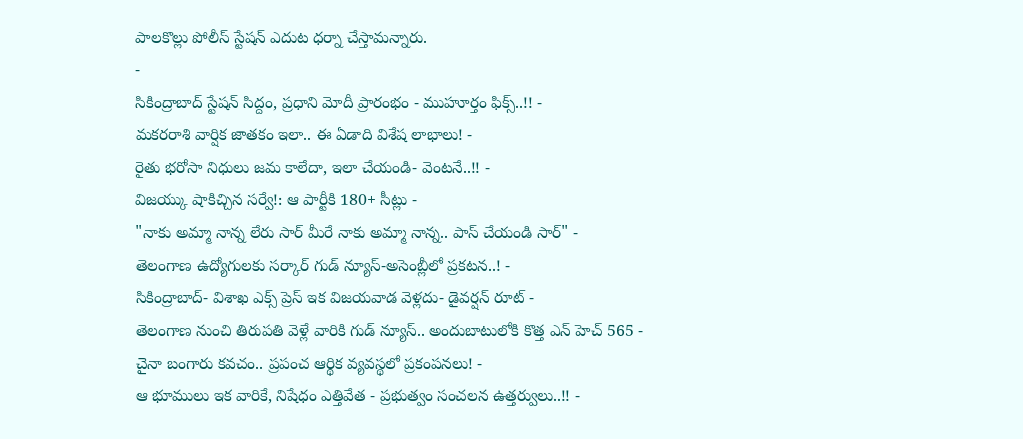పాలకొల్లు పోలీస్ స్టేషన్ ఎదుట ధర్నా చేస్తామన్నారు.
-
సికింద్రాబాద్ స్టేషన్ సిద్దం, ప్రధాని మోదీ ప్రారంభం - ముహూర్తం ఫిక్స్..!! -
మకరరాశి వార్షిక జాతకం ఇలా.. ఈ ఏడాది విశేష లాభాలు! -
రైతు భరోసా నిధులు జమ కాలేదా, ఇలా చేయండి- వెంటనే..!! -
విజయ్కు షాకిచ్చిన సర్వే!: ఆ పార్టీకి 180+ సీట్లు -
"నాకు అమ్మా నాన్న లేరు సార్ మీరే నాకు అమ్మా నాన్న.. పాస్ చేయండి సార్" -
తెలంగాణ ఉద్యోగులకు సర్కార్ గుడ్ న్యూస్-అసెంబ్లీలో ప్రకటన..! -
సికింద్రాబాద్- విశాఖ ఎక్స్ ప్రెస్ ఇక విజయవాడ వెళ్లదు- డైవర్షన్ రూట్ -
తెలంగాణ నుంచి తిరుపతి వెళ్లే వారికి గుడ్ న్యూస్.. అందుబాటులోకి కొత్త ఎన్ హెచ్ 565 -
చైనా బంగారు కవచం.. ప్రపంచ ఆర్థిక వ్యవస్థలో ప్రకంపనలు! -
ఆ భూములు ఇక వారికే, నిషేధం ఎత్తివేత - ప్రభుత్వం సంచలన ఉత్తర్వులు..!! -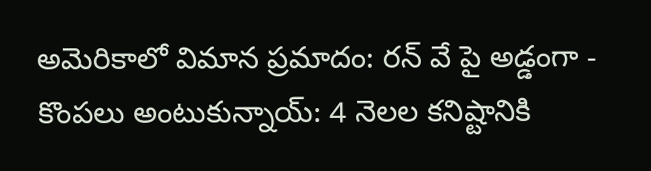అమెరికాలో విమాన ప్రమాదం: రన్ వే పై అడ్డంగా -
కొంపలు అంటుకున్నాయ్: 4 నెలల కనిష్టానికి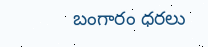బంగారం ధరలు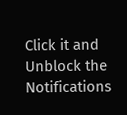Click it and Unblock the Notifications